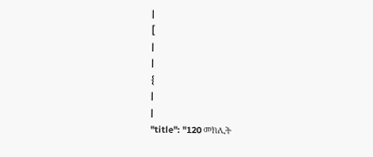|
[
|
|
{
|
|
"title": "120 መክሊት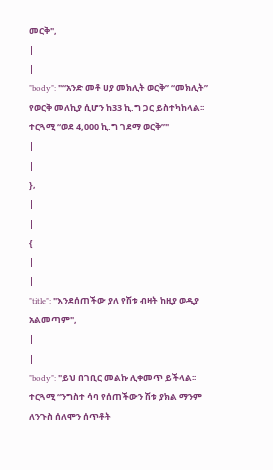መርቅ",
|
|
"body": "“አንድ መቶ ሀያ መክሊት ወርቅ” “መክሊት” የወርቅ መለኪያ ሲሆን ከ33 ኪ.ግ ጋር ይስተካከላል፡፡ ተርጓሚ “ወደ 4,000 ኪ.ግ ገደማ ወርቅ”"
|
|
},
|
|
{
|
|
"title": "እንደሰጠችው ያለ የሽቱ ብዛት ከዚያ ወዲያ አልመጣም",
|
|
"body": "ይህ በገቢር መልኩ ሊቀመጥ ይችላል፡፡ ተርጓሚ “ንግስተ ሳባ የሰጠችውን ሽቱ ያክል ማንም ለንጉስ ሰለሞን ሰጥቶት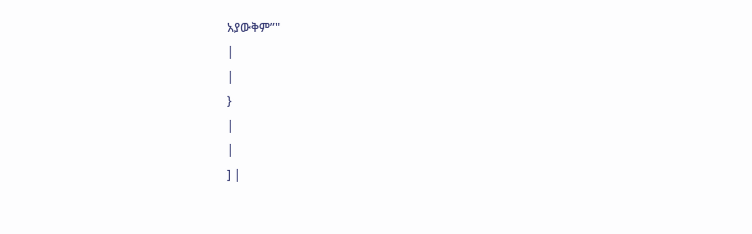አያውቅም”"
|
|
}
|
|
] |